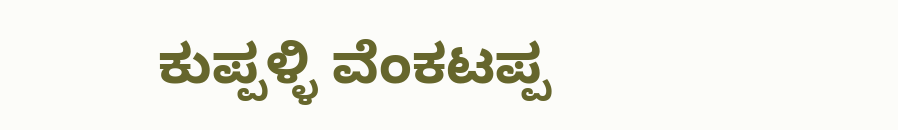ಕುಪ್ಪಳ್ಳಿ ವೆಂಕಟಪ್ಪ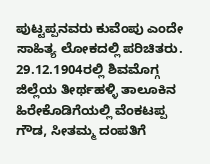ಪುಟ್ಟಪ್ಪನವರು ಕುವೆಂಪು ಎಂದೇ ಸಾಹಿತ್ಯ ಲೋಕದಲ್ಲಿ ಪರಿಚಿತರು. 29.12.1904ರಲ್ಲಿ ಶಿವಮೊಗ್ಗ ಜಿಲ್ಲೆಯ ತೀರ್ಥಹಳ್ಳಿ ತಾಲೂಕಿನ ಹಿರೇಕೊಡಿಗೆಯಲ್ಲಿ ವೆಂಕಟಪ್ಪ ಗೌಡ, ಸೀತಮ್ಮ ದಂಪತಿಗೆ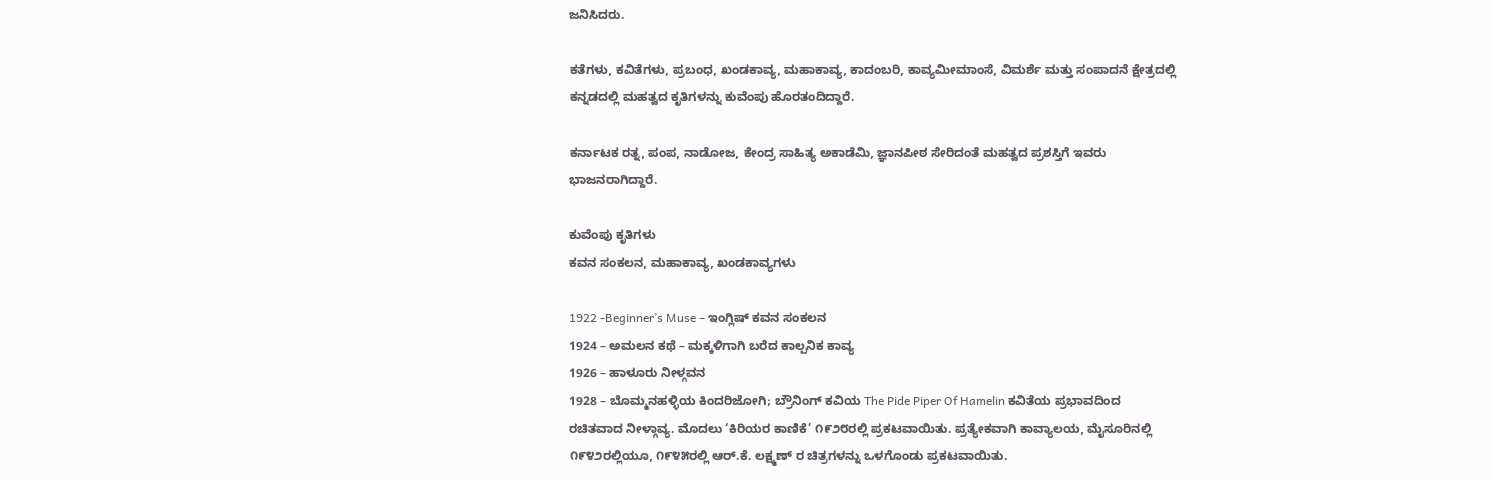ಜನಿಸಿದರು.

ಕತೆಗಳು, ಕವಿತೆಗಳು, ಪ್ರಬಂಧ, ಖಂಡಕಾವ್ಯ, ಮಹಾಕಾವ್ಯ, ಕಾದಂಬರಿ, ಕಾವ್ಯಮೀಮಾಂಸೆ, ವಿಮರ್ಶೆ ಮತ್ತು ಸಂಪಾದನೆ ಕ್ಷೇತ್ರದಲ್ಲಿ ಕನ್ನಡದಲ್ಲಿ ಮಹತ್ವದ ಕೃತಿಗಳನ್ನು ಕುವೆಂಪು ಹೊರತಂದಿದ್ದಾರೆ.

ಕರ್ನಾಟಕ ರತ್ನ, ಪಂಪ, ನಾಡೋಜ, ಕೇಂದ್ರ ಸಾಹಿತ್ಯ ಅಕಾಡೆಮಿ, ಜ್ಞಾನಪೀಠ ಸೇರಿದಂತೆ ಮಹತ್ವದ ಪ್ರಶಸ್ತಿಗೆ ಇವರು ಭಾಜನರಾಗಿದ್ದಾರೆ.

ಕುವೆಂಪು ಕೃತಿಗಳು
ಕವನ ಸಂಕಲನ, ಮಹಾಕಾವ್ಯ, ಖಂಡಕಾವ್ಯಗಳು

1922 -Beginner’s Muse – ಇಂಗ್ಲಿಷ್ ಕವನ ಸಂಕಲನ
1924 – ಅಮಲನ ಕಥೆ – ಮಕ್ಕಳಿಗಾಗಿ ಬರೆದ ಕಾಲ್ಪನಿಕ ಕಾವ್ಯ
1926 – ಹಾಳೂರು ನೀಳ್ಗವನ
1928 – ಬೊಮ್ಮನಹಳ್ಳಿಯ ಕಿಂದರಿಜೋಗಿ; ಬ್ರೌನಿಂಗ್ ಕವಿಯ The Pide Piper Of Hamelin ಕವಿತೆಯ ಪ್ರಭಾವದಿಂದ ರಚಿತವಾದ ನೀಳ್ಗಾವ್ಯ. ಮೊದಲು ‘ಕಿರಿಯರ ಕಾಣಿಕೆ’ ೧೯೨೮ರಲ್ಲಿ ಪ್ರಕಟವಾಯಿತು. ಪ್ರತ್ಯೇಕವಾಗಿ ಕಾವ್ಯಾಲಯ, ಮೈಸೂರಿನಲ್ಲಿ ೧೯೪೨ರಲ್ಲಿಯೂ, ೧೯೪೫ರಲ್ಲಿ ಆರ್.ಕೆ. ಲಕ್ಷ್ಮಣ್ ರ ಚಿತ್ರಗಳನ್ನು ಒಳಗೊಂಡು ಪ್ರಕಟವಾಯಿತು.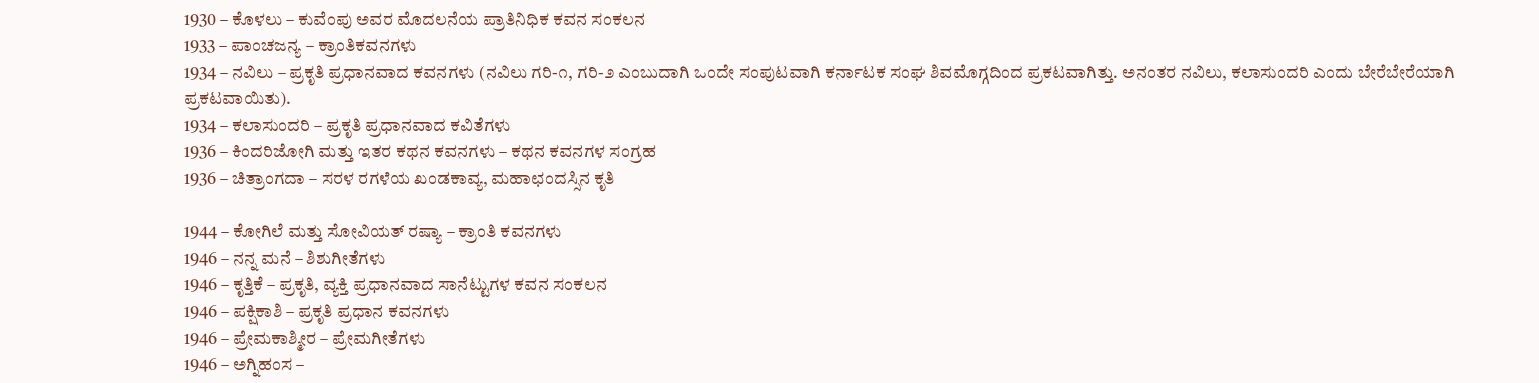1930 – ಕೊಳಲು – ಕುವೆಂಪು ಅವರ ಮೊದಲನೆಯ ಪ್ರಾತಿನಿಧಿಕ ಕವನ ಸಂಕಲನ
1933 – ಪಾಂಚಜನ್ಯ – ಕ್ರಾಂತಿಕವನಗಳು
1934 – ನವಿಲು – ಪ್ರಕೃತಿ ಪ್ರಧಾನವಾದ ಕವನಗಳು (ನವಿಲು ಗರಿ-೧, ಗರಿ-೨ ಎಂಬುದಾಗಿ ಒಂದೇ ಸಂಪುಟವಾಗಿ ಕರ್ನಾಟಕ ಸಂಘ ಶಿವಮೊಗ್ಗದಿಂದ ಪ್ರಕಟವಾಗಿತ್ತು. ಅನಂತರ ನವಿಲು, ಕಲಾಸುಂದರಿ ಎಂದು ಬೇರೆಬೇರೆಯಾಗಿ ಪ್ರಕಟವಾಯಿತು).
1934 – ಕಲಾಸುಂದರಿ – ಪ್ರಕೃತಿ ಪ್ರಧಾನವಾದ ಕವಿತೆಗಳು
1936 – ಕಿಂದರಿಜೋಗಿ ಮತ್ತು ಇತರ ಕಥನ ಕವನಗಳು – ಕಥನ ಕವನಗಳ ಸಂಗ್ರಹ
1936 – ಚಿತ್ರಾಂಗದಾ – ಸರಳ ರಗಳೆಯ ಖಂಡಕಾವ್ಯ, ಮಹಾಛಂದಸ್ಸಿನ ಕೃತಿ

1944 – ಕೋಗಿಲೆ ಮತ್ತು ಸೋವಿಯತ್ ರಷ್ಯಾ – ಕ್ರಾಂತಿ ಕವನಗಳು
1946 – ನನ್ನ ಮನೆ – ಶಿಶುಗೀತೆಗಳು
1946 – ಕೃತ್ತಿಕೆ – ಪ್ರಕೃತಿ, ವ್ಯಕ್ತಿ ಪ್ರಧಾನವಾದ ಸಾನೆಟ್ಟುಗಳ ಕವನ ಸಂಕಲನ
1946 – ಪಕ್ಷಿಕಾಶಿ – ಪ್ರಕೃತಿ ಪ್ರಧಾನ ಕವನಗಳು
1946 – ಪ್ರೇಮಕಾಶ್ಮೀರ – ಪ್ರೇಮಗೀತೆಗಳು
1946 – ಅಗ್ನಿಹಂಸ –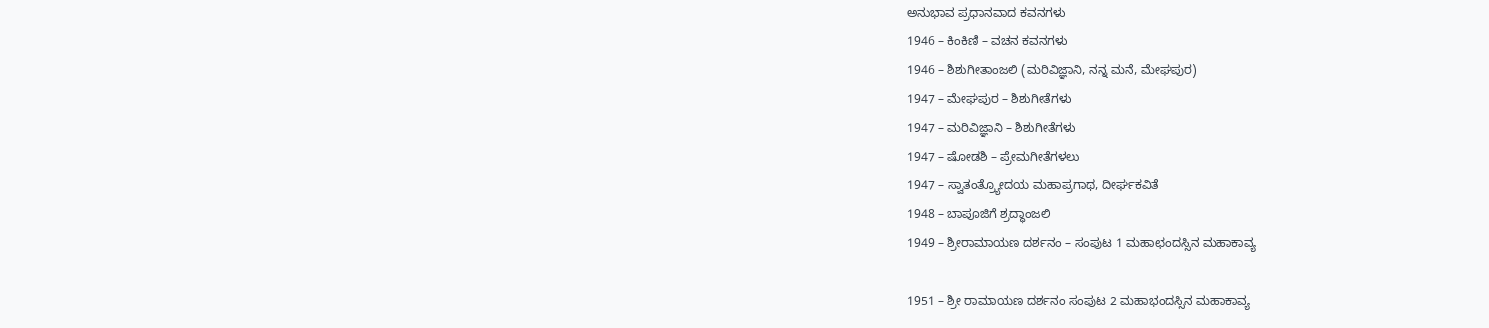ಅನುಭಾವ ಪ್ರಧಾನವಾದ ಕವನಗಳು
1946 – ಕಿಂಕಿಣಿ – ವಚನ ಕವನಗಳು
1946 – ಶಿಶುಗೀತಾಂಜಲಿ (ಮರಿವಿಜ್ಞಾನಿ, ನನ್ನ ಮನೆ, ಮೇಘಪುರ)
1947 – ಮೇಘಪುರ – ಶಿಶುಗೀತೆಗಳು
1947 – ಮರಿವಿಜ್ಞಾನಿ – ಶಿಶುಗೀತೆಗಳು
1947 – ಷೋಡಶಿ – ಪ್ರೇಮಗೀತೆಗಳಲು
1947 – ಸ್ವಾತಂತ್ರ್ಯೋದಯ ಮಹಾಪ್ರಗಾಥ, ದೀರ್ಘಕವಿತೆ
1948 – ಬಾಪೂಜಿಗೆ ಶ್ರದ್ಧಾಂಜಲಿ
1949 – ಶ್ರೀರಾಮಾಯಣ ದರ್ಶನಂ – ಸಂಪುಟ 1 ಮಹಾಛಂದಸ್ಸಿನ ಮಹಾಕಾವ್ಯ

1951 – ಶ್ರೀ ರಾಮಾಯಣ ದರ್ಶನಂ ಸಂಪುಟ 2 ಮಹಾಭಂದಸ್ಸಿನ ಮಹಾಕಾವ್ಯ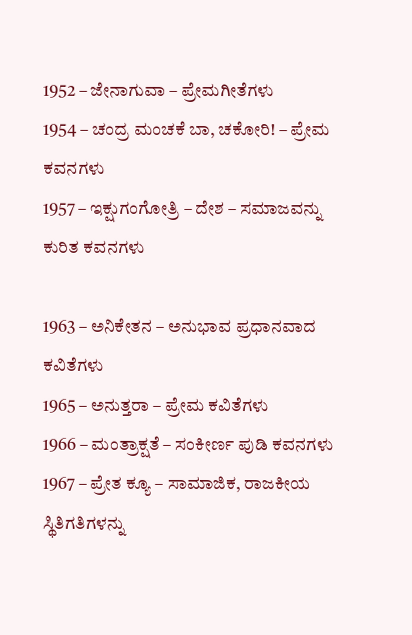1952 – ಜೇನಾಗುವಾ – ಪ್ರೇಮಗೀತೆಗಳು
1954 – ಚಂದ್ರ ಮಂಚಕೆ ಬಾ, ಚಕೋರಿ! – ಪ್ರೇಮ ಕವನಗಳು
1957 – ಇಕ್ಷುಗಂಗೋತ್ರಿ – ದೇಶ – ಸಮಾಜವನ್ನು ಕುರಿತ ಕವನಗಳು

1963 – ಅನಿಕೇತನ – ಅನುಭಾವ ಪ್ರಧಾನವಾದ ಕವಿತೆಗಳು
1965 – ಅನುತ್ತರಾ – ಪ್ರೇಮ ಕವಿತೆಗಳು
1966 – ಮಂತ್ರಾಕ್ಷತೆ – ಸಂಕೀರ್ಣ ಪುಡಿ ಕವನಗಳು
1967 – ಪ್ರೇತ ಕ್ಯೂ – ಸಾಮಾಜಿಕ, ರಾಜಕೀಯ ಸ್ಥಿತಿಗತಿಗಳನ್ನು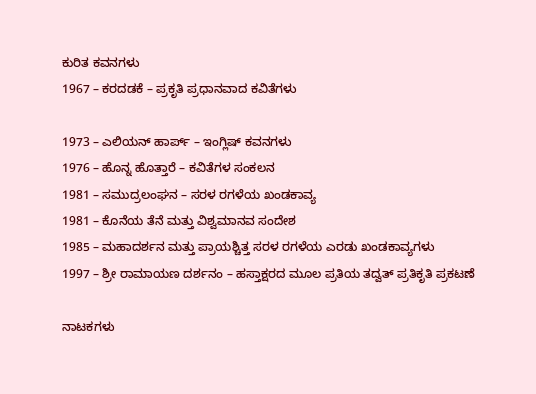ಕುರಿತ ಕವನಗಳು
1967 – ಕರದಡಕೆ – ಪ್ರಕೃತಿ ಪ್ರಧಾನವಾದ ಕವಿತೆಗಳು

1973 – ಎಲಿಯನ್ ಹಾರ್ಪ್ – ಇಂಗ್ಲಿಷ್ ಕವನಗಳು
1976 – ಹೊನ್ನ ಹೊತ್ತಾರೆ – ಕವಿತೆಗಳ ಸಂಕಲನ
1981 – ಸಮುದ್ರಲಂಘನ – ಸರಳ ರಗಳೆಯ ಖಂಡಕಾವ್ಯ
1981 – ಕೊನೆಯ ತೆನೆ ಮತ್ತು ವಿಶ್ವಮಾನವ ಸಂದೇಶ
1985 – ಮಹಾದರ್ಶನ ಮತ್ತು ಪ್ರಾಯಶ್ಚಿತ್ತ ಸರಳ ರಗಳೆಯ ಎರಡು ಖಂಡಕಾವ್ಯಗಳು
1997 – ಶ್ರೀ ರಾಮಾಯಣ ದರ್ಶನಂ – ಹಸ್ತಾಕ್ಷರದ ಮೂಲ ಪ್ರತಿಯ ತದ್ವತ್ ಪ್ರತಿಕೃತಿ ಪ್ರಕಟಣೆ

ನಾಟಕಗಳು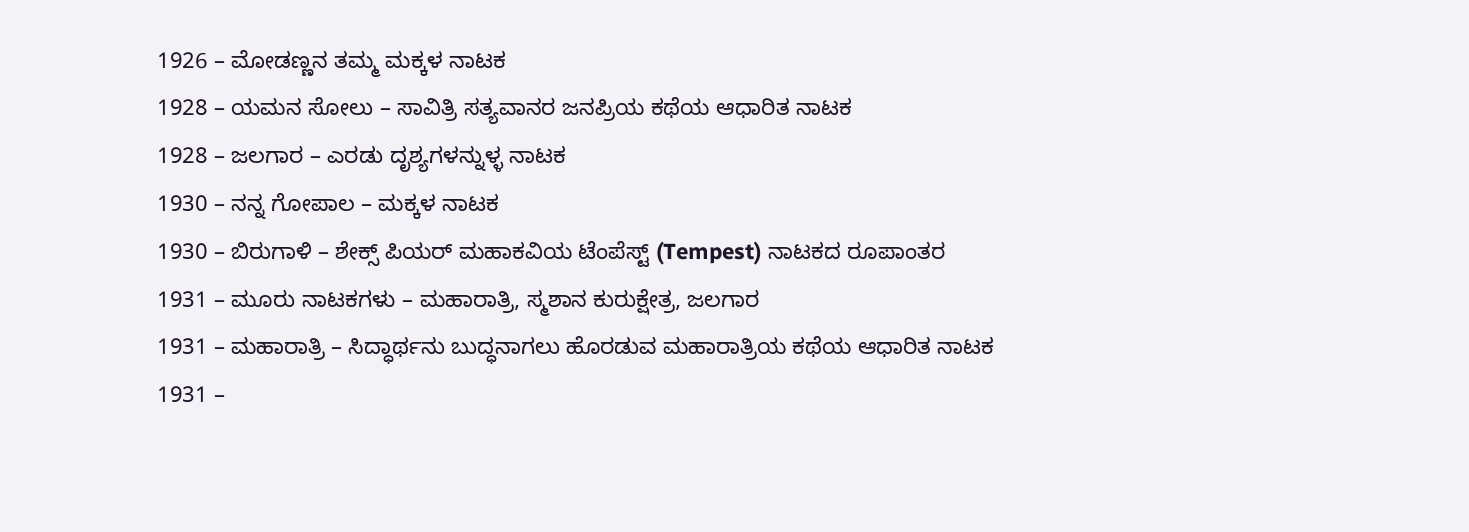1926 – ಮೋಡಣ್ಣನ ತಮ್ಮ ಮಕ್ಕಳ ನಾಟಕ
1928 – ಯಮನ ಸೋಲು – ಸಾವಿತ್ರಿ ಸತ್ಯವಾನರ ಜನಪ್ರಿಯ ಕಥೆಯ ಆಧಾರಿತ ನಾಟಕ
1928 – ಜಲಗಾರ – ಎರಡು ದೃಶ್ಯಗಳನ್ನುಳ್ಳ ನಾಟಕ
1930 – ನನ್ನ ಗೋಪಾಲ – ಮಕ್ಕಳ ನಾಟಕ
1930 – ಬಿರುಗಾಳಿ – ಶೇಕ್ಸ್ ಪಿಯರ್ ಮಹಾಕವಿಯ ಟೆಂಪೆಸ್ಟ್ (Tempest) ನಾಟಕದ ರೂಪಾಂತರ
1931 – ಮೂರು ನಾಟಕಗಳು – ಮಹಾರಾತ್ರಿ, ಸ್ಮಶಾನ ಕುರುಕ್ಷೇತ್ರ, ಜಲಗಾರ
1931 – ಮಹಾರಾತ್ರಿ – ಸಿದ್ಧಾರ್ಥನು ಬುದ್ಧನಾಗಲು ಹೊರಡುವ ಮಹಾರಾತ್ರಿಯ ಕಥೆಯ ಆಧಾರಿತ ನಾಟಕ
1931 –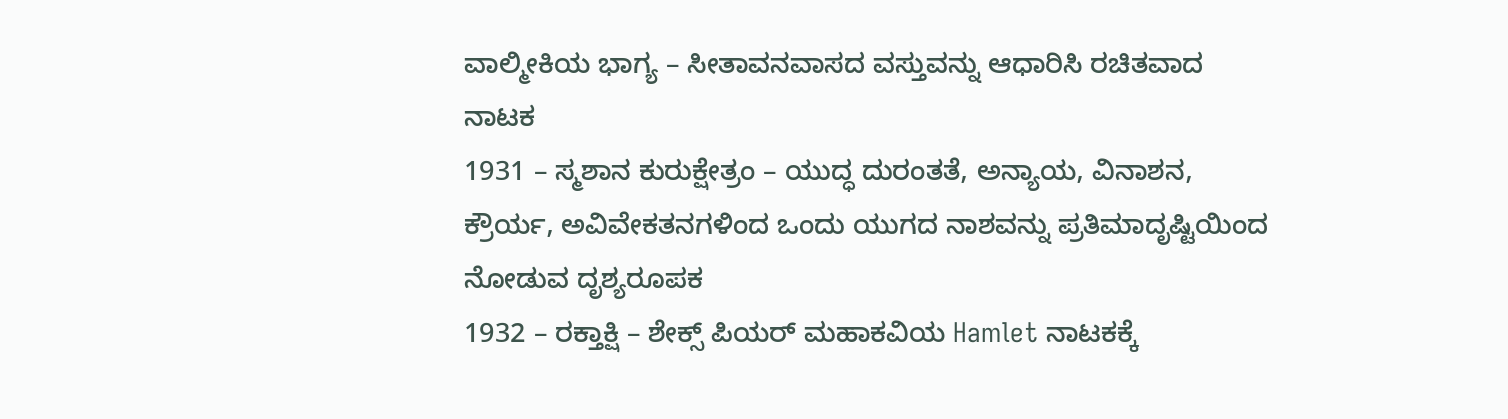ವಾಲ್ಮೀಕಿಯ ಭಾಗ್ಯ – ಸೀತಾವನವಾಸದ ವಸ್ತುವನ್ನು ಆಧಾರಿಸಿ ರಚಿತವಾದ ನಾಟಕ
1931 – ಸ್ಮಶಾನ ಕುರುಕ್ಷೇತ್ರಂ – ಯುದ್ಧ ದುರಂತತೆ, ಅನ್ಯಾಯ, ವಿನಾಶನ, ಕ್ರೌರ್ಯ, ಅವಿವೇಕತನಗಳಿಂದ ಒಂದು ಯುಗದ ನಾಶವನ್ನು ಪ್ರತಿಮಾದೃಷ್ಟಿಯಿಂದ ನೋಡುವ ದೃಶ್ಯರೂಪಕ
1932 – ರಕ್ತಾಕ್ಷಿ – ಶೇಕ್ಸ್ ಪಿಯರ್ ಮಹಾಕವಿಯ Hamlet ನಾಟಕಕ್ಕೆ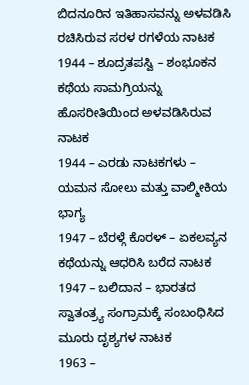ಬಿದನೂರಿನ ಇತಿಹಾಸವನ್ನು ಅಳವಡಿಸಿ ರಚಿಸಿರುವ ಸರಳ ರಗಳೆಯ ನಾಟಕ
1944 – ಶೂದ್ರತಪಸ್ವಿ – ಶಂಭೂಕನ ಕಥೆಯ ಸಾಮಗ್ರಿಯನ್ನು ಹೊಸರೀತಿಯಿಂದ ಅಳವಡಿಸಿರುವ ನಾಟಕ
1944 – ಎರಡು ನಾಟಕಗಳು – ಯಮನ ಸೋಲು ಮತ್ತು ವಾಲ್ಮೀಕಿಯ ಭಾಗ್ಯ
1947 – ಬೆರಳ್ಗೆ ಕೊರಳ್ – ಏಕಲವ್ಯನ ಕಥೆಯನ್ನು ಆಧರಿಸಿ ಬರೆದ ನಾಟಕ
1947 – ಬಲಿದಾನ – ಭಾರತದ ಸ್ವಾತಂತ್ರ್ಯ ಸಂಗ್ರಾಮಕ್ಕೆ ಸಂಬಂಧಿಸಿದ ಮೂರು ದೃಶ್ಯಗಳ ನಾಟಕ
1963 –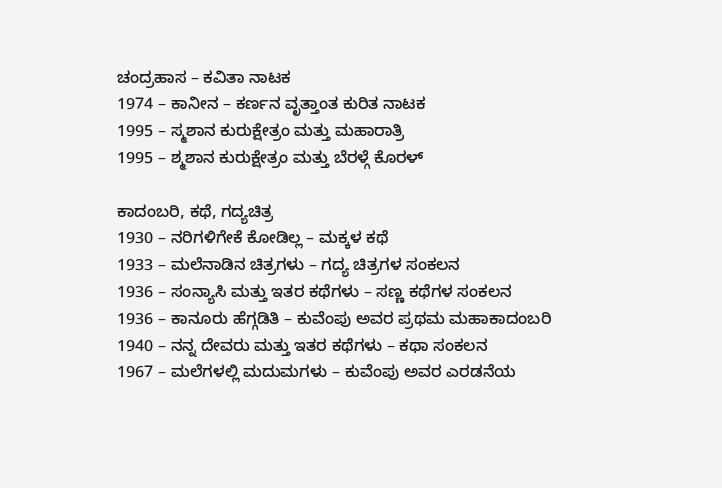ಚಂದ್ರಹಾಸ – ಕವಿತಾ ನಾಟಕ
1974 – ಕಾನೀನ – ಕರ್ಣನ ವೃತ್ತಾಂತ ಕುರಿತ ನಾಟಕ
1995 – ಸ್ಮಶಾನ ಕುರುಕ್ಷೇತ್ರಂ ಮತ್ತು ಮಹಾರಾತ್ರಿ
1995 – ಶ್ಮಶಾನ ಕುರುಕ್ಷೇತ್ರಂ ಮತ್ತು ಬೆರಳ್ಗೆ ಕೊರಳ್

ಕಾದಂಬರಿ, ಕಥೆ, ಗದ್ಯಚಿತ್ರ
1930 – ನರಿಗಳಿಗೇಕೆ ಕೋಡಿಲ್ಲ – ಮಕ್ಕಳ ಕಥೆ
1933 – ಮಲೆನಾಡಿನ ಚಿತ್ರಗಳು – ಗದ್ಯ ಚಿತ್ರಗಳ ಸಂಕಲನ
1936 – ಸಂನ್ಯಾಸಿ ಮತ್ತು ಇತರ ಕಥೆಗಳು – ಸಣ್ಣ ಕಥೆಗಳ ಸಂಕಲನ
1936 – ಕಾನೂರು ಹೆಗ್ಗಡಿತಿ – ಕುವೆಂಪು ಅವರ ಪ್ರಥಮ ಮಹಾಕಾದಂಬರಿ
1940 – ನನ್ನ ದೇವರು ಮತ್ತು ಇತರ ಕಥೆಗಳು – ಕಥಾ ಸಂಕಲನ
1967 – ಮಲೆಗಳಲ್ಲಿ ಮದುಮಗಳು – ಕುವೆಂಪು ಅವರ ಎರಡನೆಯ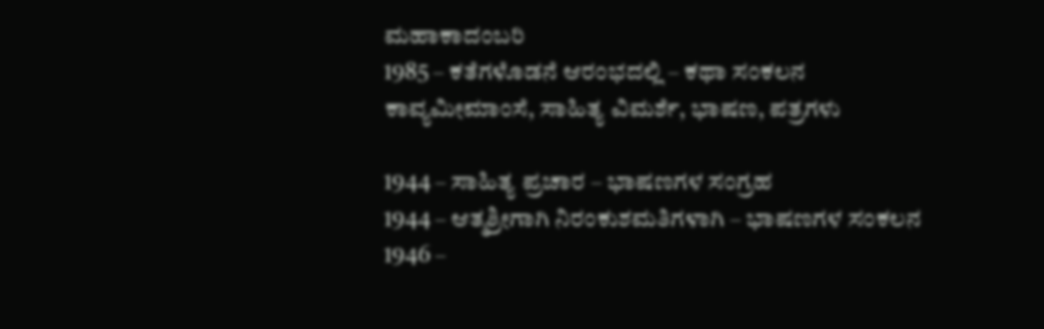ಮಹಾಕಾದಂಬರಿ
1985 – ಕತೆಗಳೊಡನೆ ಆರಂಭದಲ್ಲಿ – ಕಥಾ ಸಂಕಲನ
ಕಾವ್ಯಮೀಮಾಂಸೆ, ಸಾಹಿತ್ಯ ವಿಮರ್ಶೆ, ಭಾಷಣ, ಪತ್ರಗಳು

1944 – ಸಾಹಿತ್ಯ ಪ್ರಚಾರ – ಭಾಷಣಗಳ ಸಂಗ್ರಹ
1944 – ಆತ್ಮಶ್ರೀಗಾಗಿ ನಿರಂಕುಶಮತಿಗಳಾಗಿ – ಭಾಷಣಗಳ ಸಂಕಲನ
1946 –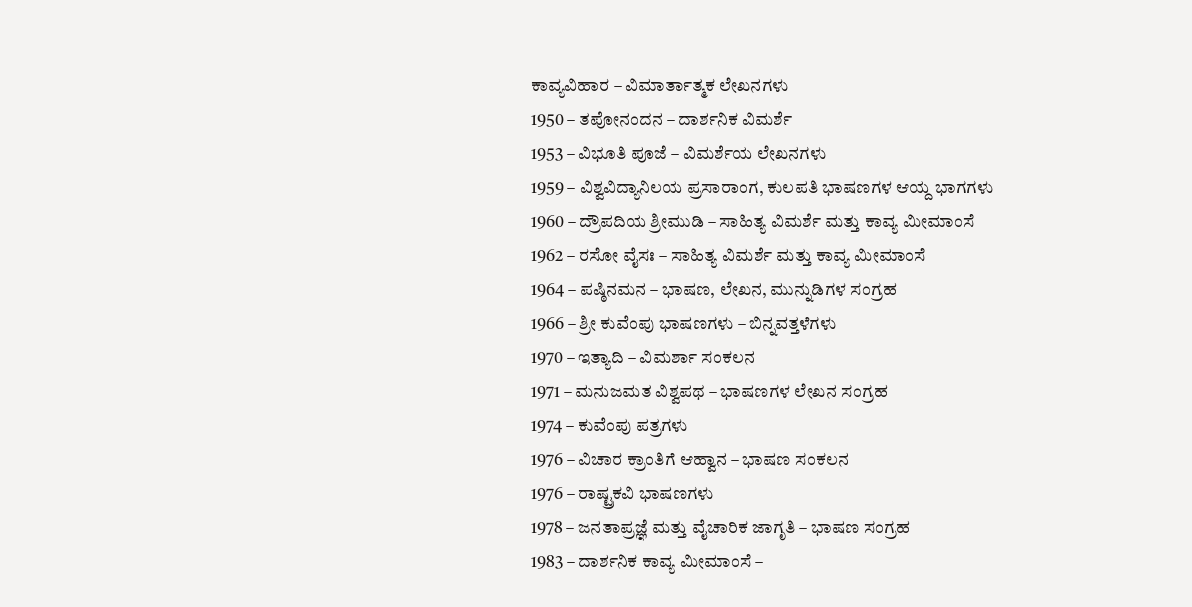ಕಾವ್ಯವಿಹಾರ – ವಿಮಾರ್ತಾತ್ಮಕ ಲೇಖನಗಳು
1950 – ತಪೋನಂದನ – ದಾರ್ಶನಿಕ ವಿಮರ್ಶೆ
1953 – ವಿಭೂತಿ ಪೂಜೆ – ವಿಮರ್ಶೆಯ ಲೇಖನಗಳು
1959 – ವಿಶ್ವವಿದ್ಯಾನಿಲಯ ಪ್ರಸಾರಾಂಗ, ಕುಲಪತಿ ಭಾಷಣಗಳ ಆಯ್ದ ಭಾಗಗಳು
1960 – ದ್ರೌಪದಿಯ ಶ್ರೀಮುಡಿ – ಸಾಹಿತ್ಯ ವಿಮರ್ಶೆ ಮತ್ತು ಕಾವ್ಯ ಮೀಮಾಂಸೆ
1962 – ರಸೋ ವೈಸಃ – ಸಾಹಿತ್ಯ ವಿಮರ್ಶೆ ಮತ್ತು ಕಾವ್ಯ ಮೀಮಾಂಸೆ
1964 – ಪಷ್ಠಿನಮನ – ಭಾಷಣ, ಲೇಖನ, ಮುನ್ನುಡಿಗಳ ಸಂಗ್ರಹ
1966 – ಶ್ರೀ ಕುವೆಂಪು ಭಾಷಣಗಳು – ಬಿನ್ನವತ್ತಳೆಗಳು
1970 – ಇತ್ಯಾದಿ – ವಿಮರ್ಶಾ ಸಂಕಲನ
1971 – ಮನುಜಮತ ವಿಶ್ವಪಥ – ಭಾಷಣಗಳ ಲೇಖನ ಸಂಗ್ರಹ
1974 – ಕುವೆಂಪು ಪತ್ರಗಳು
1976 – ವಿಚಾರ ಕ್ರಾಂತಿಗೆ ಆಹ್ವಾನ – ಭಾಷಣ ಸಂಕಲನ
1976 – ರಾಷ್ಟ್ರಕವಿ ಭಾಷಣಗಳು
1978 – ಜನತಾಪ್ರಜ್ಞೆ ಮತ್ತು ವೈಚಾರಿಕ ಜಾಗೃತಿ – ಭಾಷಣ ಸಂಗ್ರಹ
1983 – ದಾರ್ಶನಿಕ ಕಾವ್ಯ ಮೀಮಾಂಸೆ –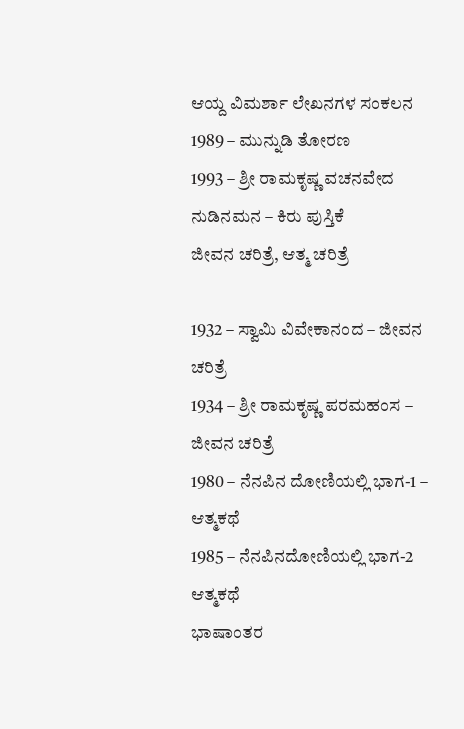ಆಯ್ದ ವಿಮರ್ಶಾ ಲೇಖನಗಳ ಸಂಕಲನ
1989 – ಮುನ್ನುಡಿ ತೋರಣ
1993 – ಶ್ರೀ ರಾಮಕೃಷ್ಣ ವಚನವೇದ ನುಡಿನಮನ – ಕಿರು ಪುಸ್ತಿಕೆ
ಜೀವನ ಚರಿತ್ರೆ, ಆತ್ಮ ಚರಿತ್ರೆ

1932 – ಸ್ವಾಮಿ ವಿವೇಕಾನಂದ – ಜೀವನ ಚರಿತ್ರೆ
1934 – ಶ್ರೀ ರಾಮಕೃಷ್ಣ ಪರಮಹಂಸ – ಜೀವನ ಚರಿತ್ರೆ
1980 – ನೆನಪಿನ ದೋಣಿಯಲ್ಲಿ ಭಾಗ-1 – ಆತ್ಮಕಥೆ
1985 – ನೆನಪಿನದೋಣಿಯಲ್ಲಿ ಭಾಗ-2 ಆತ್ಮಕಥೆ
ಭಾಷಾಂತರ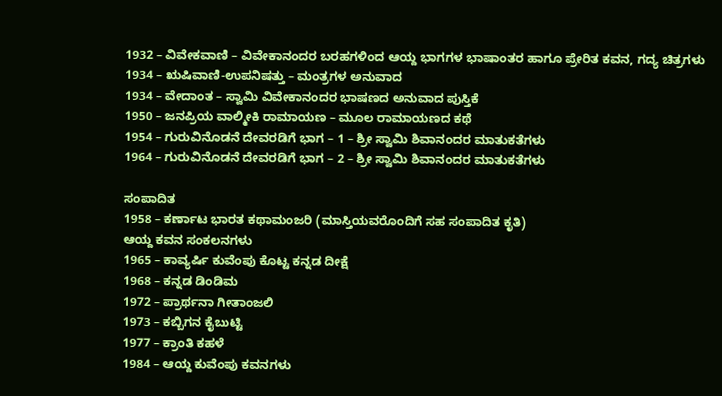1932 – ವಿವೇಕವಾಣಿ – ವಿವೇಕಾನಂದರ ಬರಹಗಳಿಂದ ಆಯ್ದ ಭಾಗಗಳ ಭಾಷಾಂತರ ಹಾಗೂ ಪ್ರೇರಿತ ಕವನ, ಗದ್ಯ ಚಿತ್ರಗಳು
1934 – ಋಷಿವಾಣಿ-ಉಪನಿಷತ್ತು – ಮಂತ್ರಗಳ ಅನುವಾದ
1934 – ವೇದಾಂತ – ಸ್ವಾಮಿ ವಿವೇಕಾನಂದರ ಭಾಷಣದ ಅನುವಾದ ಪುಸ್ತಿಕೆ
1950 – ಜನಪ್ರಿಯ ವಾಲ್ಮೀಕಿ ರಾಮಾಯಣ – ಮೂಲ ರಾಮಾಯಣದ ಕಥೆ
1954 – ಗುರುವಿನೊಡನೆ ದೇವರಡಿಗೆ ಭಾಗ – 1 – ಶ್ರೀ ಸ್ವಾಮಿ ಶಿವಾನಂದರ ಮಾತುಕತೆಗಳು
1964 – ಗುರುವಿನೊಡನೆ ದೇವರಡಿಗೆ ಭಾಗ – 2 – ಶ್ರೀ ಸ್ವಾಮಿ ಶಿವಾನಂದರ ಮಾತುಕತೆಗಳು

ಸಂಪಾದಿತ
1958 – ಕರ್ಣಾಟ ಭಾರತ ಕಥಾಮಂಜರಿ (ಮಾಸ್ತಿಯವರೊಂದಿಗೆ ಸಹ ಸಂಪಾದಿತ ಕೃತಿ)
ಆಯ್ದ ಕವನ ಸಂಕಲನಗಳು
1965 – ಕಾವ್ಯರ್ಷಿ ಕುವೆಂಪು ಕೊಟ್ಟ ಕನ್ನಡ ದೀಕ್ಷೆ
1968 – ಕನ್ನಡ ಡಿಂಡಿಮ
1972 – ಪ್ರಾರ್ಥನಾ ಗೀತಾಂಜಲಿ
1973 – ಕಬ್ಬಿಗನ ಕೈಬುಟ್ಟಿ
1977 – ಕ್ರಾಂತಿ ಕಹಳೆ
1984 – ಆಯ್ದ ಕುವೆಂಪು ಕವನಗಳು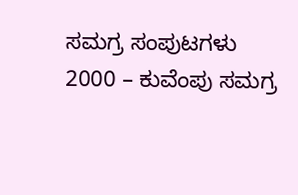ಸಮಗ್ರ ಸಂಪುಟಗಳು
2000 – ಕುವೆಂಪು ಸಮಗ್ರ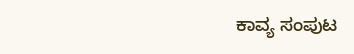ಕಾವ್ಯ ಸಂಪುಟ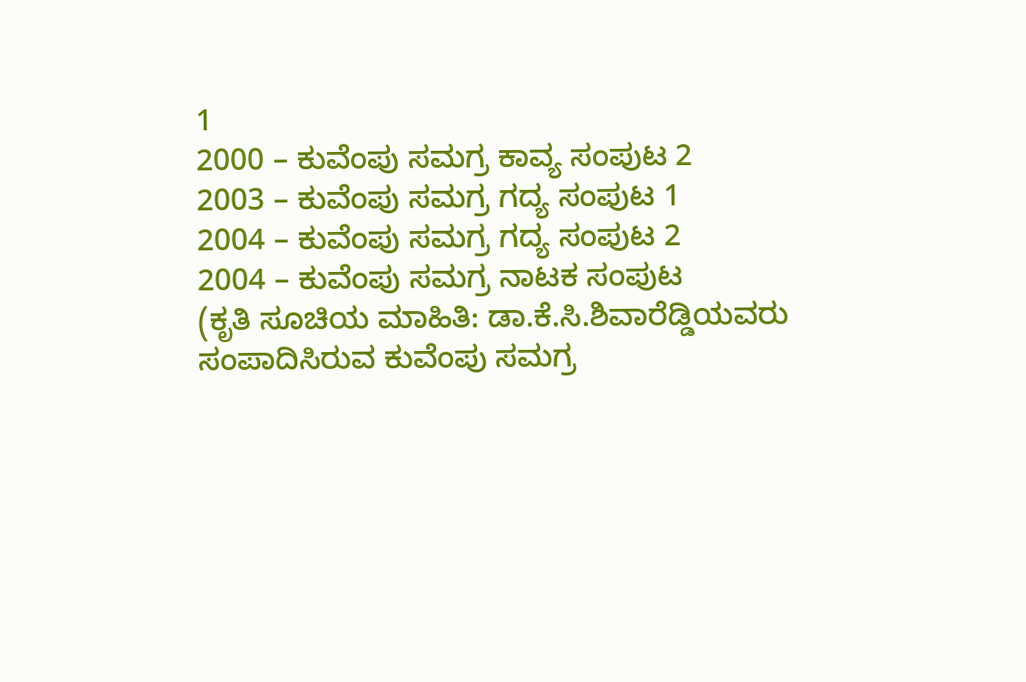1
2000 – ಕುವೆಂಪು ಸಮಗ್ರ ಕಾವ್ಯ ಸಂಪುಟ 2
2003 – ಕುವೆಂಪು ಸಮಗ್ರ ಗದ್ಯ ಸಂಪುಟ 1
2004 – ಕುವೆಂಪು ಸಮಗ್ರ ಗದ್ಯ ಸಂಪುಟ 2
2004 – ಕುವೆಂಪು ಸಮಗ್ರ ನಾಟಕ ಸಂಪುಟ
(ಕೃತಿ ಸೂಚಿಯ ಮಾಹಿತಿ: ಡಾ.ಕೆ.ಸಿ.ಶಿವಾರೆಡ್ಡಿಯವರು ಸಂಪಾದಿಸಿರುವ ಕುವೆಂಪು ಸಮಗ್ರ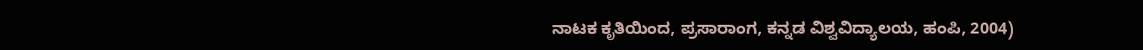ನಾಟಕ ಕೃತಿಯಿಂದ, ಪ್ರಸಾರಾಂಗ, ಕನ್ನಡ ವಿಶ್ವವಿದ್ಯಾಲಯ, ಹಂಪಿ, 2004)